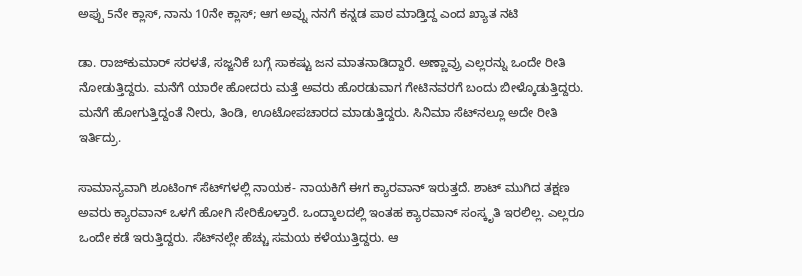ಅಪ್ಪು 5ನೇ ಕ್ಲಾಸ್, ನಾನು 10ನೇ ಕ್ಲಾಸ್; ಆಗ ಅವ್ನು ನನಗೆ ಕನ್ನಡ ಪಾಠ ಮಾಡ್ತಿದ್ದ ಎಂದ ಖ್ಯಾತ ನಟಿ

ಡಾ. ರಾಜ್‌ಕುಮಾರ್ ಸರಳತೆ, ಸಜ್ಜನಿಕೆ ಬಗ್ಗೆ ಸಾಕಷ್ಟು ಜನ ಮಾತನಾಡಿದ್ದಾರೆ. ಅಣ್ಣಾವ್ರು ಎಲ್ಲರನ್ನು ಒಂದೇ ರೀತಿ ನೋಡುತ್ತಿದ್ದರು. ಮನೆಗೆ ಯಾರೇ ಹೋದರು ಮತ್ತೆ ಅವರು ಹೊರಡುವಾಗ ಗೇಟಿನವರಗೆ ಬಂದು ಬೀಳ್ಕೊಡುತ್ತಿದ್ದರು. ಮನೆಗೆ ಹೋಗುತ್ತಿದ್ದಂತೆ ನೀರು, ತಿಂಡಿ, ಊಟೋಪಚಾರದ ಮಾಡುತ್ತಿದ್ದರು. ಸಿನಿಮಾ ಸೆಟ್‌ನಲ್ಲೂ ಅದೇ ರೀತಿ ಇರ್ತಿದ್ರು.

ಸಾಮಾನ್ಯವಾಗಿ ಶೂಟಿಂಗ್ ಸೆಟ್‌ಗಳಲ್ಲಿ ನಾಯಕ- ನಾಯಕಿಗೆ ಈಗ ಕ್ಯಾರವಾನ್ ಇರುತ್ತದೆ. ಶಾಟ್ ಮುಗಿದ ತಕ್ಷಣ ಅವರು ಕ್ಯಾರವಾನ್ ಒಳಗೆ ಹೋಗಿ ಸೇರಿಕೊಳ್ತಾರೆ. ಒಂದ್ಕಾಲದಲ್ಲಿ ಇಂತಹ ಕ್ಯಾರವಾನ್ ಸಂಸ್ಕೃತಿ ಇರಲಿಲ್ಲ. ಎಲ್ಲರೂ ಒಂದೇ ಕಡೆ ಇರುತ್ತಿದ್ದರು. ಸೆಟ್‌ನಲ್ಲೇ ಹೆಚ್ಚು ಸಮಯ ಕಳೆಯುತ್ತಿದ್ದರು. ಆ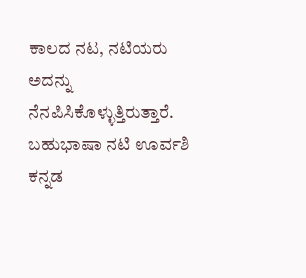ಕಾಲದ ನಟ, ನಟಿಯರು ಅದನ್ನು ನೆನಪಿಸಿಕೊಳ್ಳುತ್ತಿರುತ್ತಾರೆ. ಬಹುಭಾಷಾ ನಟಿ ಊರ್ವಶಿ ಕನ್ನಡ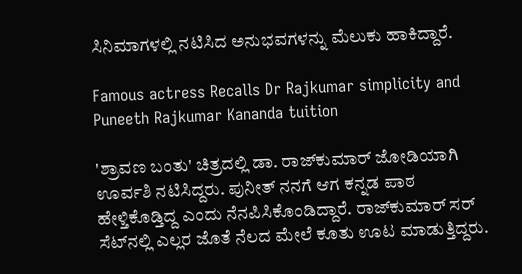ಸಿನಿಮಾಗಳಲ್ಲಿ ನಟಿಸಿದ ಅನುಭವಗಳನ್ನು ಮೆಲುಕು ಹಾಕಿದ್ದಾರೆ.

Famous actress Recalls Dr Rajkumar simplicity and Puneeth Rajkumar Kananda tuition

'ಶ್ರಾವಣ ಬಂತು' ಚಿತ್ರದಲ್ಲಿ ಡಾ. ರಾಜ್‌ಕುಮಾರ್ ಜೋಡಿಯಾಗಿ ಊರ್ವಶಿ ನಟಿಸಿದ್ದರು. ಪುನೀತ್ ನನಗೆ ಆಗ ಕನ್ನಡ ಪಾಠ ಹೇಳ್ತಿಕೊಡ್ತಿದ್ದ ಎಂದು ನೆನಪಿಸಿಕೊಂಡಿದ್ದಾರೆ. ರಾಜ್‌ಕುಮಾರ್ ಸರ್ ಸೆಟ್‌ನಲ್ಲಿ ಎಲ್ಲರ ಜೊತೆ ನೆಲದ ಮೇಲೆ ಕೂತು ಊಟ ಮಾಡುತ್ತಿದ್ದರು.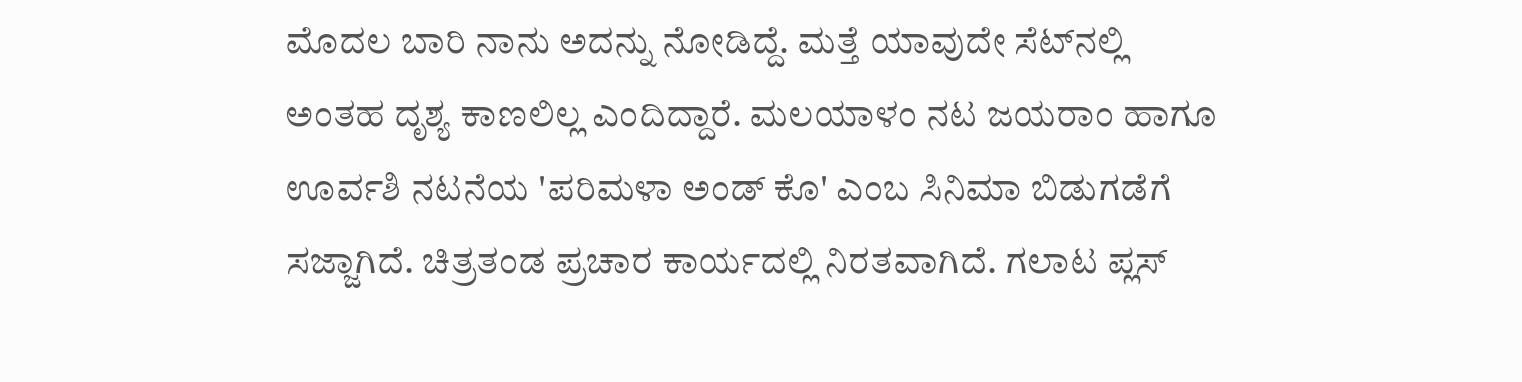ಮೊದಲ ಬಾರಿ ನಾನು ಅದನ್ನು ನೋಡಿದ್ದೆ. ಮತ್ತೆ ಯಾವುದೇ ಸೆಟ್‌ನಲ್ಲಿ ಅಂತಹ ದೃಶ್ಯ ಕಾಣಲಿಲ್ಲ ಎಂದಿದ್ದಾರೆ. ಮಲಯಾಳಂ ನಟ ಜಯರಾಂ ಹಾಗೂ ಊರ್ವಶಿ ನಟನೆಯ 'ಪರಿಮಳಾ ಅಂಡ್ ಕೊ' ಎಂಬ ಸಿನಿಮಾ ಬಿಡುಗಡೆಗೆ ಸಜ್ಜಾಗಿದೆ. ಚಿತ್ರತಂಡ ಪ್ರಚಾರ ಕಾರ್ಯದಲ್ಲಿ ನಿರತವಾಗಿದೆ. ಗಲಾಟ ಪ್ಲಸ್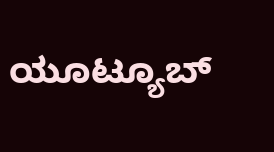ಯೂಟ್ಯೂಬ್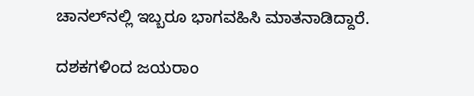ಚಾನಲ್‌ನಲ್ಲಿ ಇಬ್ಬರೂ ಭಾಗವಹಿಸಿ ಮಾತನಾಡಿದ್ದಾರೆ.

ದಶಕಗಳಿಂದ ಜಯರಾಂ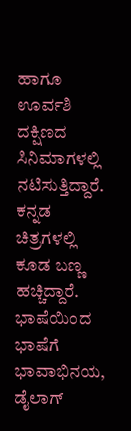ಹಾಗೂ ಊರ್ವಶಿ ದಕ್ಷಿಣದ ಸಿನಿಮಾಗಳಲ್ಲಿ ನಟಿಸುತ್ತಿದ್ದಾರೆ. ಕನ್ನಡ ಚಿತ್ರಗಳಲ್ಲಿ ಕೂಡ ಬಣ್ಣ ಹಚ್ಚಿದ್ದಾರೆ. ಭಾಷೆಯಿಂದ ಭಾಷೆಗೆ ಭಾವಾಭಿನಯ, ಡೈಲಾಗ್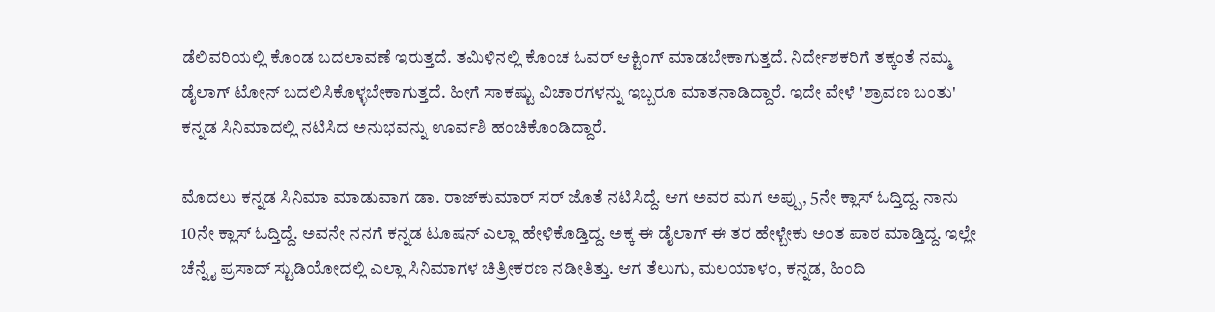ಡೆಲಿವರಿಯಲ್ಲಿ ಕೊಂಡ ಬದಲಾವಣೆ ಇರುತ್ತದೆ. ತಮಿಳಿನಲ್ಲಿ ಕೊಂಚ ಓವರ್ ಆಕ್ಟಿಂಗ್ ಮಾಡಬೇಕಾಗುತ್ತದೆ. ನಿರ್ದೇಶಕರಿಗೆ ತಕ್ಕಂತೆ ನಮ್ಮ ಡೈಲಾಗ್ ಟೋನ್ ಬದಲಿಸಿಕೊಳ್ಳಬೇಕಾಗುತ್ತದೆ. ಹೀಗೆ ಸಾಕಷ್ಟು ವಿಚಾರಗಳನ್ನು ಇಬ್ಬರೂ ಮಾತನಾಡಿದ್ದಾರೆ. ಇದೇ ವೇಳೆ 'ಶ್ರಾವಣ ಬಂತು' ಕನ್ನಡ ಸಿನಿಮಾದಲ್ಲಿ ನಟಿಸಿದ ಅನುಭವನ್ನು ಊರ್ವಶಿ ಹಂಚಿಕೊಂಡಿದ್ದಾರೆ.

ಮೊದಲು ಕನ್ನಡ ಸಿನಿಮಾ ಮಾಡುವಾಗ ಡಾ. ರಾಜ್‌ಕುಮಾರ್ ಸರ್ ಜೊತೆ ನಟಿಸಿದ್ದೆ. ಆಗ ಅವರ ಮಗ ಅಪ್ಪು, 5ನೇ ಕ್ಲಾಸ್ ಓದ್ತಿದ್ದ. ನಾನು 10ನೇ ಕ್ಲಾಸ್ ಓದ್ತಿದ್ದೆ. ಅವನೇ ನನಗೆ ಕನ್ನಡ ಟೂಷನ್ ಎಲ್ಲಾ ಹೇಳಿಕೊಡ್ತಿದ್ದ. ಅಕ್ಕ ಈ ಡೈಲಾಗ್ ಈ ತರ ಹೇಳ್ಬೇಕು ಅಂತ ಪಾಠ ಮಾಡ್ತಿದ್ದ. ಇಲ್ಲೇ ಚೆನ್ನೈ ಪ್ರಸಾದ್ ಸ್ಟುಡಿಯೋದಲ್ಲಿ ಎಲ್ಲಾ ಸಿನಿಮಾಗಳ ಚಿತ್ರೀಕರಣ ನಡೀತಿತ್ತು. ಆಗ ತೆಲುಗು, ಮಲಯಾಳಂ, ಕನ್ನಡ, ಹಿಂದಿ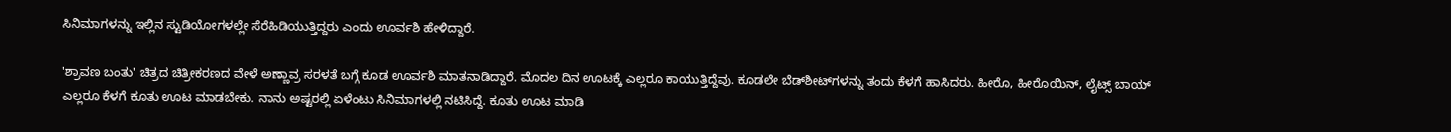ಸಿನಿಮಾಗಳನ್ನು ಇಲ್ಲಿನ ಸ್ಟುಡಿಯೋಗಳಲ್ಲೇ ಸೆರೆಹಿಡಿಯುತ್ತಿದ್ದರು ಎಂದು ಊರ್ವಶಿ ಹೇಳಿದ್ದಾರೆ.

'ಶ್ರಾವಣ ಬಂತು' ಚಿತ್ರದ ಚಿತ್ರೀಕರಣದ ವೇಳೆ ಅಣ್ಣಾವ್ರ ಸರಳತೆ ಬಗ್ಗೆ ಕೂಡ ಊರ್ವಶಿ ಮಾತನಾಡಿದ್ದಾರೆ. ಮೊದಲ ದಿನ ಊಟಕ್ಕೆ ಎಲ್ಲರೂ ಕಾಯುತ್ತಿದ್ದೆವು. ಕೂಡಲೇ ಬೆಡ್‌ಶೀಟ್‌ಗಳನ್ನು ತಂದು ಕೆಳಗೆ ಹಾಸಿದರು. ಹೀರೊ, ಹೀರೊಯಿನ್, ಲೈಟ್ಸ್ ಬಾಯ್ ಎಲ್ಲರೂ ಕೆಳಗೆ ಕೂತು ಊಟ ಮಾಡಬೇಕು. ನಾನು ಅಷ್ಟರಲ್ಲಿ ಏಳೆಂಟು ಸಿನಿಮಾಗಳಲ್ಲಿ ನಟಿಸಿದ್ದೆ. ಕೂತು ಊಟ ಮಾಡಿ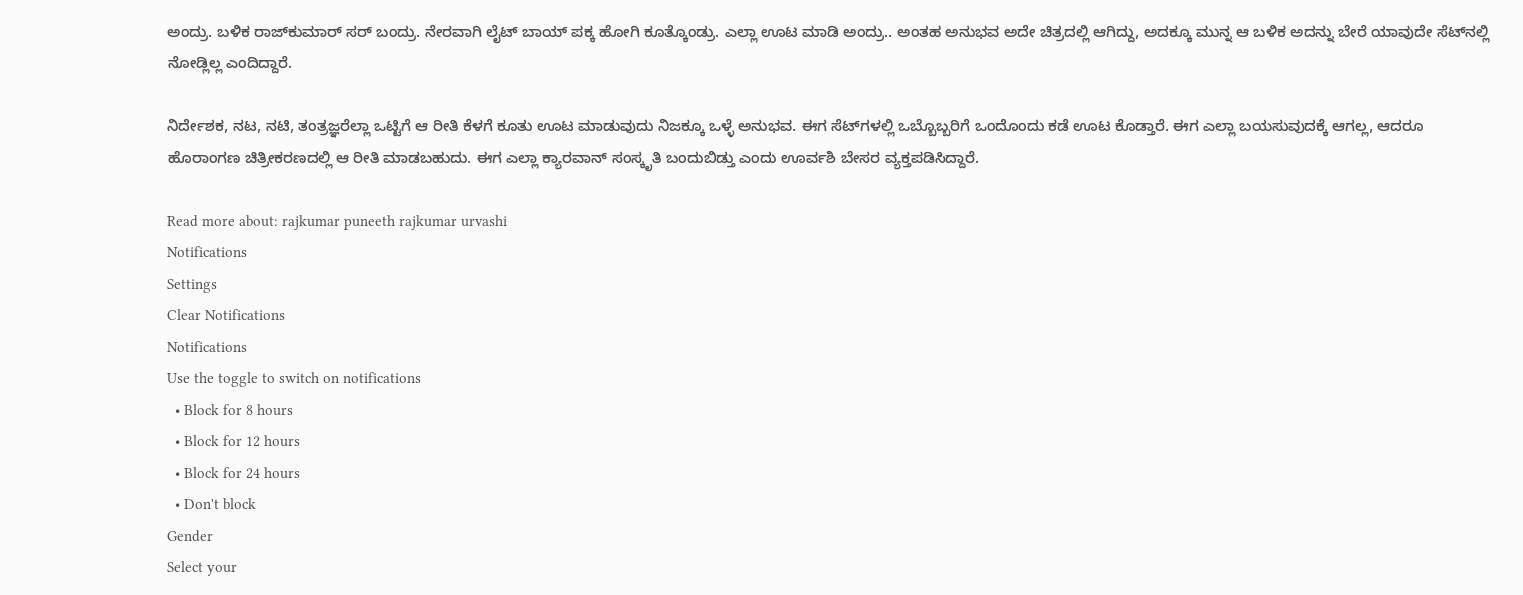ಅಂದ್ರು. ಬಳಿಕ ರಾಜ್‌ಕುಮಾರ್ ಸರ್ ಬಂದ್ರು. ನೇರವಾಗಿ ಲೈಟ್‌ ಬಾಯ್ ಪಕ್ಕ ಹೋಗಿ ಕೂತ್ಕೊಂಡ್ರು. ಎಲ್ಲಾ ಊಟ ಮಾಡಿ ಅಂದ್ರು.. ಅಂತಹ ಅನುಭವ ಅದೇ ಚಿತ್ರದಲ್ಲಿ ಆಗಿದ್ದು, ಅದಕ್ಕೂ ಮುನ್ನ ಆ ಬಳಿಕ ಅದನ್ನು ಬೇರೆ ಯಾವುದೇ ಸೆಟ್‌ನಲ್ಲಿ ನೋಡ್ಲಿಲ್ಲ ಎಂದಿದ್ದಾರೆ.

ನಿರ್ದೇಶಕ, ನಟ, ನಟಿ, ತಂತ್ರಜ್ಞರೆಲ್ಲಾ ಒಟ್ಟಿಗೆ ಆ ರೀತಿ ಕೆಳಗೆ ಕೂತು ಊಟ ಮಾಡುವುದು ನಿಜಕ್ಕೂ ಒಳ್ಳೆ ಅನುಭವ. ಈಗ ಸೆಟ್‌ಗಳಲ್ಲಿ ಒಬ್ಬೊಬ್ಬರಿಗೆ ಒಂದೊಂದು ಕಡೆ ಊಟ ಕೊಡ್ತಾರೆ. ಈಗ ಎಲ್ಲಾ ಬಯಸುವುದಕ್ಕೆ ಆಗಲ್ಲ, ಆದರೂ ಹೊರಾಂಗಣ ಚಿತ್ರೀಕರಣದಲ್ಲಿ ಆ ರೀತಿ ಮಾಡಬಹುದು. ಈಗ ಎಲ್ಲಾ ಕ್ಯಾರವಾನ್ ಸಂಸ್ಕೃತಿ ಬಂದುಬಿಡ್ತು ಎಂದು ಊರ್ವಶಿ ಬೇಸರ ವ್ಯಕ್ತಪಡಿಸಿದ್ದಾರೆ.

Read more about: rajkumar puneeth rajkumar urvashi
Notifications
Settings
Clear Notifications
Notifications
Use the toggle to switch on notifications
  • Block for 8 hours
  • Block for 12 hours
  • Block for 24 hours
  • Don't block
Gender
Select your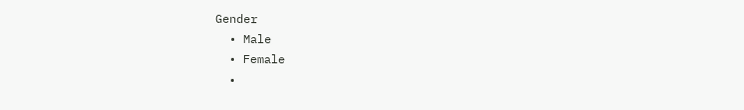Gender
  • Male
  • Female
  •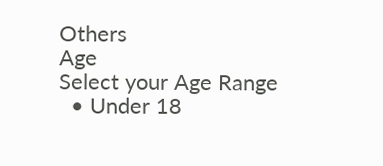Others
Age
Select your Age Range
  • Under 18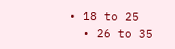• 18 to 25
  • 26 to 35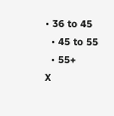• 36 to 45
  • 45 to 55
  • 55+
X